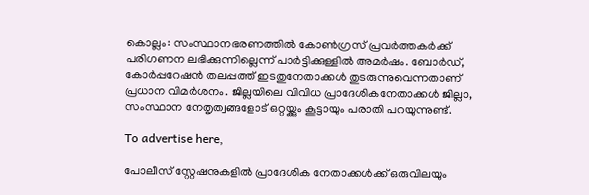കൊല്ലം: സംസ്ഥാനഭരണത്തിൽ കോൺഗ്രസ് പ്രവർത്തകർക്ക് പരിഗണന ലഭിക്കുന്നില്ലെന്ന് പാർട്ടിക്കുള്ളിൽ അമർഷം. ബോർഡ്, കോർപ്പറേഷൻ തലപ്പത്ത് ഇടതുനേതാക്കൾ തുടരുന്നുവെന്നതാണ് പ്രധാന വിമർശനം. ജില്ലയിലെ വിവിധ പ്രാദേശികനേതാക്കൾ ജില്ലാ, സംസ്ഥാന നേതൃത്വങ്ങളോട് ഒറ്റയ്ക്കും കൂട്ടായും പരാതി പറയുന്നുണ്ട്.

To advertise here,

പോലീസ് സ്റ്റേഷനുകളിൽ പ്രാദേശിക നേതാക്കൾക്ക് ഒരുവിലയും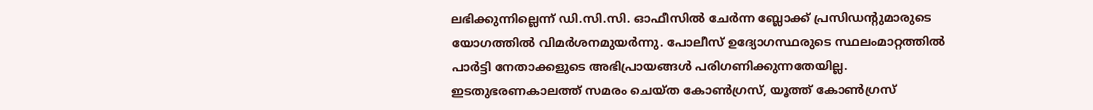ലഭിക്കുന്നില്ലെന്ന് ഡി.സി.സി. ഓഫീസിൽ ചേർന്ന ബ്ലോക്ക് പ്രസിഡന്റുമാരുടെ യോഗത്തിൽ വിമർശനമുയർന്നു. പോലീസ് ഉദ്യോഗസ്ഥരുടെ സ്ഥലംമാറ്റത്തിൽ പാർട്ടി നേതാക്കളുടെ അഭിപ്രായങ്ങൾ പരിഗണിക്കുന്നതേയില്ല. ഇടതുഭരണകാലത്ത് സമരം ചെയ്ത കോൺഗ്രസ്, യൂത്ത് കോൺഗ്രസ്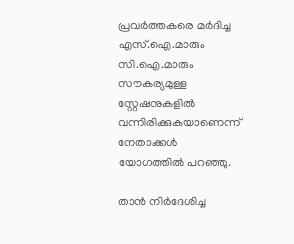പ്രവർത്തകരെ മർദിച്ച എസ്.ഐ.മാരും സി.ഐ.മാരും സൗകര്യമുള്ള സ്റ്റേഷനുകളിൽ വന്നിരിക്കുകയാണെന്ന് നേതാക്കൾ യോഗത്തിൽ പറഞ്ഞു.

താൻ നിർദേശിച്ച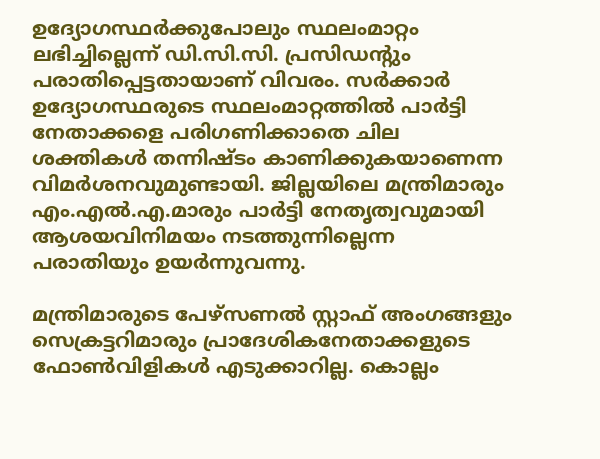ഉദ്യോഗസ്ഥർക്കുപോലും സ്ഥലംമാറ്റം ലഭിച്ചില്ലെന്ന് ഡി.സി.സി. പ്രസിഡന്റും പരാതിപ്പെട്ടതായാണ് വിവരം. സർക്കാർ ഉദ്യോഗസ്ഥരുടെ സ്ഥലംമാറ്റത്തിൽ പാർട്ടി നേതാക്കളെ പരിഗണിക്കാതെ ചില ശക്തികൾ തന്നിഷ്ടം കാണിക്കുകയാണെന്ന വിമർശനവുമുണ്ടായി. ജില്ലയിലെ മന്ത്രിമാരും എം.എൽ.എ.മാരും പാർട്ടി നേതൃത്വവുമായി ആശയവിനിമയം നടത്തുന്നില്ലെന്ന പരാതിയും ഉയർന്നുവന്നു.

മന്ത്രിമാരുടെ പേഴ്സണൽ സ്റ്റാഫ് അംഗങ്ങളും സെക്രട്ടറിമാരും പ്രാദേശികനേതാക്കളുടെ ഫോൺവിളികൾ എടുക്കാറില്ല. കൊല്ലം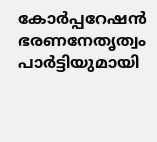കോർപ്പറേഷൻ ഭരണനേതൃത്വം പാർട്ടിയുമായി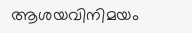ആശയവിനിമയം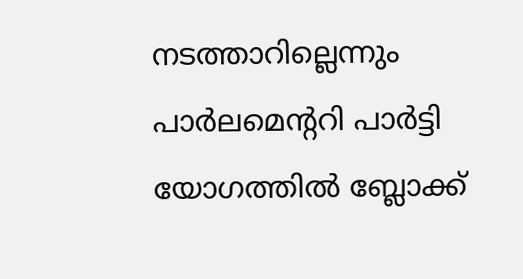നടത്താറില്ലെന്നും പാർലമെന്ററി പാർട്ടി യോഗത്തിൽ ബ്ലോക്ക്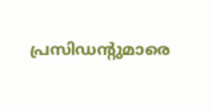പ്രസിഡന്റുമാരെ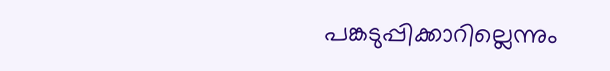പങ്കടുപ്പിക്കാറില്ലെന്നും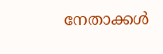നേതാക്കൾ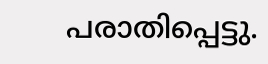പരാതിപ്പെട്ടു.